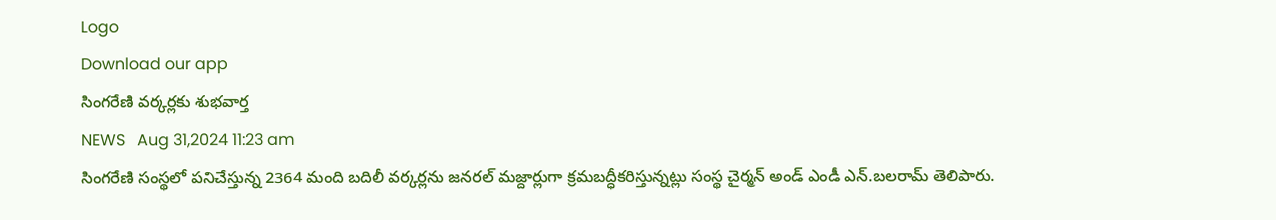Logo
Download our app
సింగరేణి వర్కర్లకు శుభవార్త
NEWS   Aug 31,2024 11:23 am
సింగరేణి సంస్థలో పనిచేస్తున్న 2364 మంది బదిలీ వర్కర్లను జనరల్ మజ్దార్లుగా క్రమబద్ధీకరిస్తున్నట్లు సంస్థ చైర్మన్ అండ్ ఎండీ ఎన్.బలరామ్ తెలిపారు.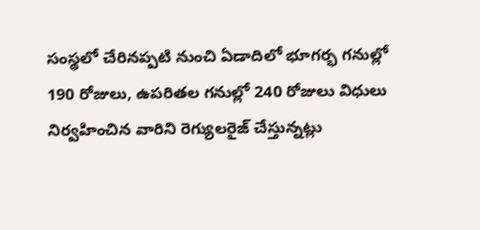సంస్థలో చేరినప్పటి నుంచి ఏడాదిలో భూగర్భ గనుల్లో 190 రోజులు, ఉపరితల గనుల్లో 240 రోజులు విధులు నిర్వహించిన వారిని రెగ్యులరైజ్ చేస్తున్నట్లు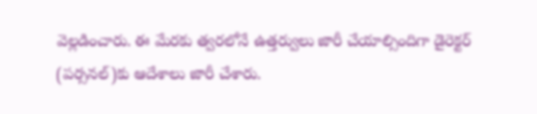వెల్లడించారు. ఈ మేరకు త్వరలోనే ఉత్తర్వులు జారీ చేయాల్సిందిగా డైరెక్టర్ (పర్సనల్)కు ఆదేశాలు జారీ చేశారు.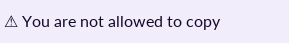⚠ You are not allowed to copy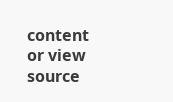content or view source